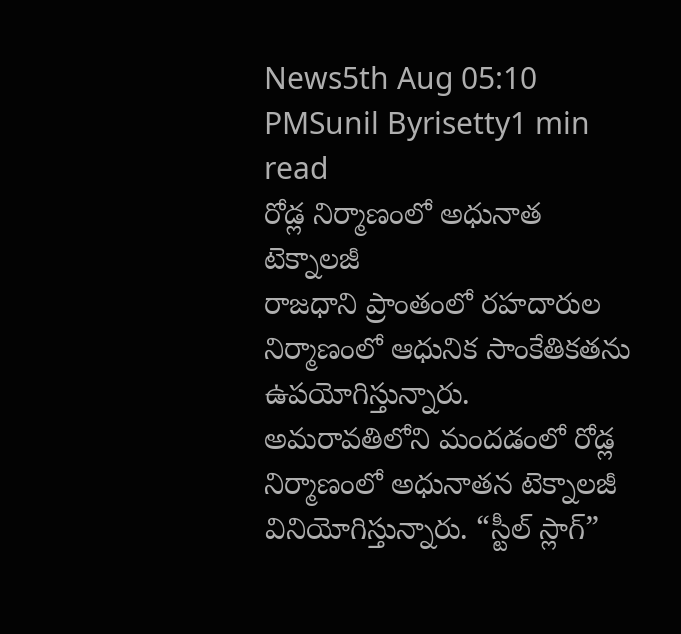News5th Aug 05:10 PMSunil Byrisetty1 min read
రోడ్ల నిర్మాణంలో అధునాత టెక్నాలజీ
రాజధాని ప్రాంతంలో రహదారుల నిర్మాణంలో ఆధునిక సాంకేతికతను ఉపయోగిస్తున్నారు. అమరావతిలోని మందడంలో రోడ్ల నిర్మాణంలో అధునాతన టెక్నాలజీ వినియోగిస్తున్నారు. “స్టీల్ స్లాగ్”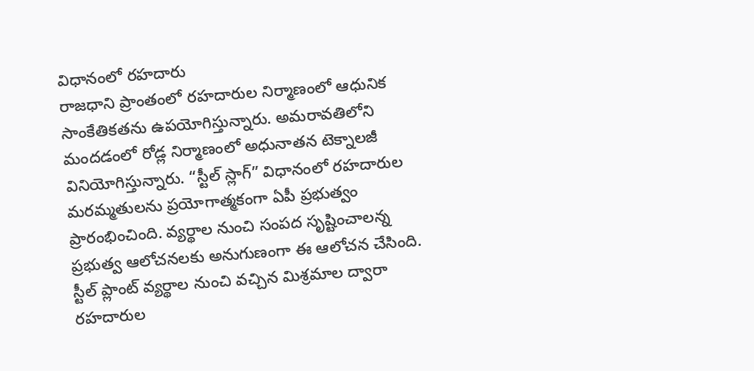విధానంలో రహదారు
రాజధాని ప్రాంతంలో రహదారుల నిర్మాణంలో ఆధునిక సాంకేతికతను ఉపయోగిస్తున్నారు. అమరావతిలోని మందడంలో రోడ్ల నిర్మాణంలో అధునాతన టెక్నాలజీ వినియోగిస్తున్నారు. “స్టీల్ స్లాగ్” విధానంలో రహదారుల మరమ్మతులను ప్రయోగాత్మకంగా ఏపీ ప్రభుత్వం ప్రారంభించింది. వ్యర్థాల నుంచి సంపద సృష్టించాలన్న ప్రభుత్వ ఆలోచనలకు అనుగుణంగా ఈ ఆలోచన చేసింది. స్టీల్ ప్లాంట్ వ్యర్థాల నుంచి వచ్చిన మిశ్రమాల ద్వారా రహదారుల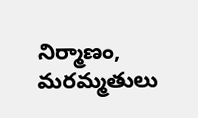నిర్మాణం, మరమ్మతులు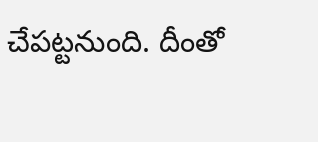చేపట్టనుంది. దీంతో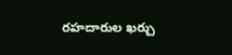రహదారుల ఖర్చు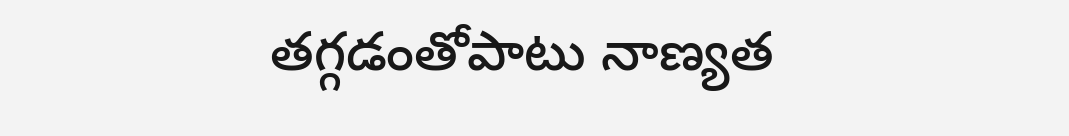తగ్గడంతోపాటు నాణ్యత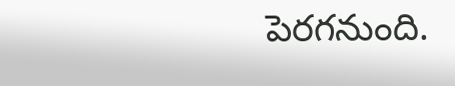పెరగనుంది.